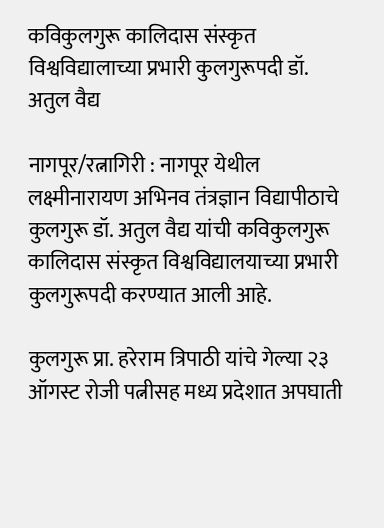कविकुलगुरू कालिदास संस्कृत विश्वविद्यालाच्या प्रभारी कुलगुरूपदी डॉ. अतुल वैद्य

नागपूर/रत्नागिरी : नागपूर येथील लक्ष्मीनारायण अभिनव तंत्रज्ञान विद्यापीठाचे कुलगुरू डॉ. अतुल वैद्य यांची कविकुलगुरू कालिदास संस्कृत विश्वविद्यालयाच्या प्रभारी कुलगुरूपदी करण्यात आली आहे.

कुलगुरू प्रा. हरेराम त्रिपाठी यांचे गेल्या २३ ऑगस्ट रोजी पत्नीसह मध्य प्रदेशात अपघाती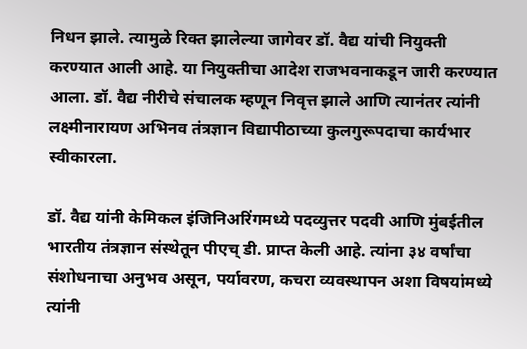निधन झाले. त्यामुळे रिक्त झालेल्या जागेवर डॉ. वैद्य यांची नियुक्ती करण्यात आली आहे. या नियुक्तीचा आदेश राजभवनाकडून जारी करण्यात आला. डॉ. वैद्य नीरीचे संचालक म्हणून निवृत्त झाले आणि त्यानंतर त्यांनी लक्ष्मीनारायण अभिनव तंत्रज्ञान विद्यापीठाच्या कुलगुरूपदाचा कार्यभार स्वीकारला.

डॉ. वैद्य यांनी केमिकल इंजिनिअरिंगमध्ये पदव्युत्तर पदवी आणि मुंबईतील भारतीय तंत्रज्ञान संस्थेतून पीएच् डी. प्राप्त केली आहे. त्यांना ३४ वर्षांचा संशोधनाचा अनुभव असून, पर्यावरण, कचरा व्यवस्थापन अशा विषयांमध्ये त्यांनी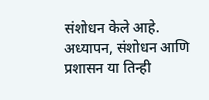संशोधन केले आहे. अध्यापन, संशोधन आणि प्रशासन या तिन्ही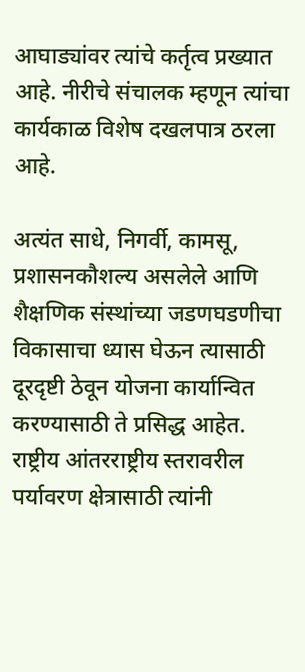आघाड्यांवर त्यांचे कर्तृत्व प्रख्यात आहे. नीरीचे संचालक म्हणून त्यांचा कार्यकाळ विशेष दखलपात्र ठरला आहे.

अत्यंत साधे, निगर्वी, कामसू, प्रशासनकौशल्य असलेले आणि शैक्षणिक संस्थांच्या जडणघडणीचा विकासाचा ध्यास घेऊन त्यासाठी दूरदृष्टी ठेवून योजना कार्यान्वित करण्यासाठी ते प्रसिद्ध आहेत.
राष्ट्रीय आंतरराष्ट्रीय स्तरावरील पर्यावरण क्षेत्रासाठी त्यांनी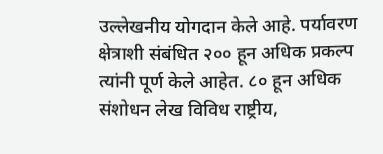उल्लेखनीय योगदान केले आहे. पर्यावरण क्षेत्राशी संबंधित २०० हून अधिक प्रकल्प त्यांनी पूर्ण केले आहेत. ८० हून अधिक संशोधन लेख विविध राष्ट्रीय,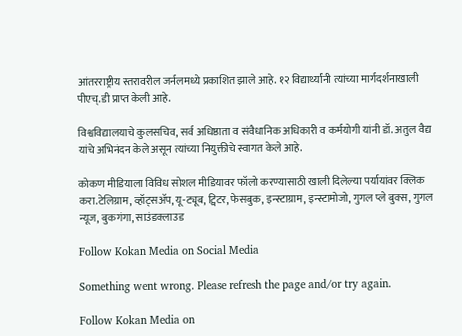आंतरराष्ट्रीय स्तरावरील जर्नलमध्ये प्रकाशित झाले आहे. १२ विद्यार्थ्यांनी त्यांच्या मार्गदर्शनाखाली पीएच्.डी प्राप्त केली आहे.

विश्वविद्यालयाचे कुलसचिव, सर्व अधिष्ठाता व संवैधानिक अधिकारी व कर्मयोगी यांनी डॉ. अतुल वैद्य यांचे अभिनंदन केले असून त्यांच्या नियुक्तीचे स्वागत केले आहे.

कोकण मीडियाला विविध सोशल मीडियावर फॉलो करण्यासाठी खाली दिलेल्या पर्यायांवर क्लिक करा.टेलिग्राम, व्हॉट्सॲप, यू-ट्यूब, ट्विटर, फेसबुक, इन्स्टाग्राम, इन्स्टामोजो, गुगल प्ले बुक्स, गुगल न्यूज, बुकगंगा, साउंडक्लाउड

Follow Kokan Media on Social Media

Something went wrong. Please refresh the page and/or try again.

Follow Kokan Media on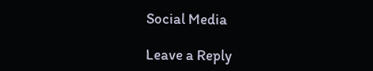Social Media

Leave a Reply